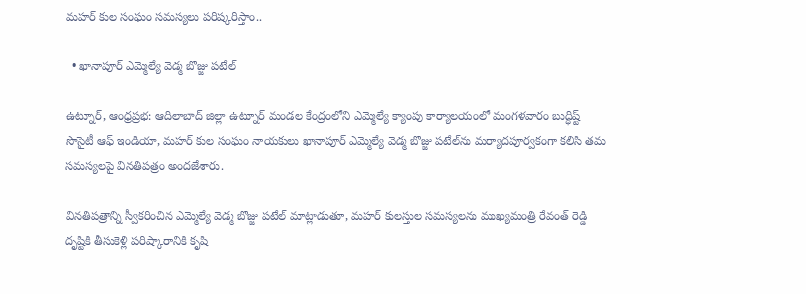మహర్ కుల సంఘం సమస్యలు పరిష్కరిస్తాం..

  • ఖానాపూర్ ఎమ్మెల్యే వెడ్మ బొజ్జు పటేల్

ఉట్నూర్, ఆంధ్రప్రభ: ఆదిలాబాద్ జిల్లా ఉట్నూర్ మండల కేంద్రంలోని ఎమ్మెల్యే క్యాంపు కార్యాలయంలో మంగళవారం బుద్ధిష్ట్ సొసైటీ ఆఫ్ ఇండియా, మహర్ కుల సంఘం నాయకులు ఖానాపూర్ ఎమ్మెల్యే వెడ్మ బొజ్జు పటేల్‌ను మర్యాదపూర్వకంగా కలిసి తమ సమస్యలపై వినతిపత్రం అందజేశారు.

వినతిపత్రాన్ని స్వీకరించిన ఎమ్మెల్యే వెడ్మ బొజ్జు పటేల్ మాట్లాడుతూ, మహర్ కులస్తుల సమస్యలను ముఖ్యమంత్రి రేవంత్ రెడ్డి దృష్టికి తీసుకెళ్లి పరిష్కారానికి కృషి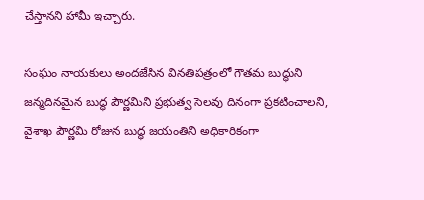చేస్తానని హామీ ఇచ్చారు.

సంఘం నాయకులు అందజేసిన వినతిపత్రంలో గౌతమ బుద్ధుని జన్మదినమైన బుద్ధ పౌర్ణమిని ప్రభుత్వ సెలవు దినంగా ప్రకటించాలని, వైశాఖ పౌర్ణమి రోజున బుద్ధ జయంతిని అధికారికంగా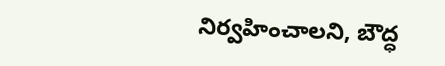నిర్వహించాలని, బౌద్ధ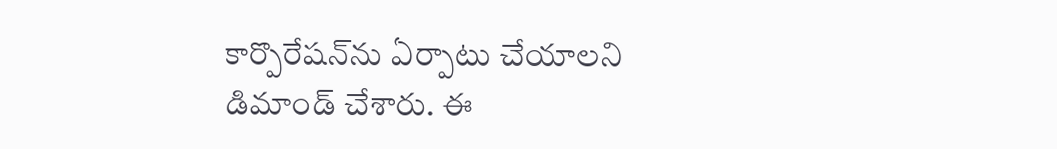కార్పొరేషన్‌ను ఏర్పాటు చేయాలని డిమాండ్ చేశారు. ఈ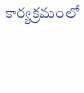కార్యక్రమంలో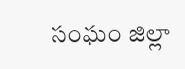సంఘం జిల్లా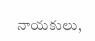నాయకులు,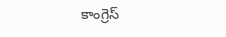కాంగ్రెస్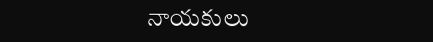నాయకులు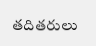తదితరులు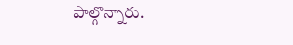పాల్గొన్నారు.